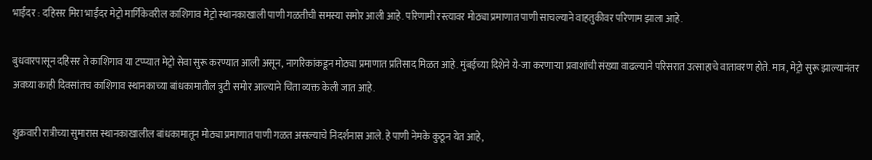भाईंदर : दहिसर मिरा भाईंदर मेट्रो मार्गिकेवरील काशिगाव मेट्रो स्थानकाखाली पाणी गळतीची समस्या समोर आली आहे. परिणामी रस्त्यावर मोठ्या प्रमाणात पाणी साचल्याने वाहतुकीवर परिणाम झाला आहे.

बुधवारपासून दहिसर ते काशिगाव या टप्प्यात मेट्रो सेवा सुरू करण्यात आली असून, नागरिकांकडून मोठ्या प्रमाणात प्रतिसाद मिळत आहे. मुंबईच्या दिशेने ये-जा करणाऱ्या प्रवाशांची संख्या वाढल्याने परिसरात उत्साहाचे वातावरण होते. मात्र, मेट्रो सुरू झाल्यानंतर अवघ्या काही दिवसांतच काशिगाव स्थानकाच्या बांधकामातील त्रुटी समोर आल्याने चिंता व्यक्त केली जात आहे.

शुक्रवारी रात्रीच्या सुमारास स्थानकाखालील बांधकामातून मोठ्या प्रमाणात पाणी गळत असल्याचे निदर्शनास आले. हे पाणी नेमके कुठून येत आहे,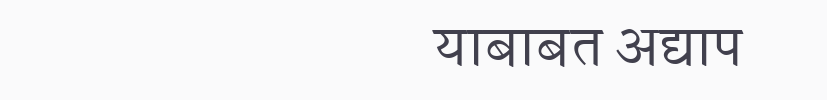याबाबत अद्याप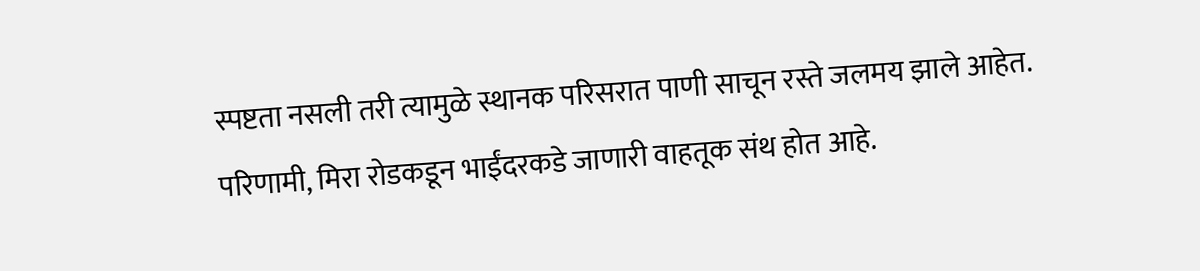स्पष्टता नसली तरी त्यामुळे स्थानक परिसरात पाणी साचून रस्ते जलमय झाले आहेत. परिणामी, मिरा रोडकडून भाईंदरकडे जाणारी वाहतूक संथ होत आहे.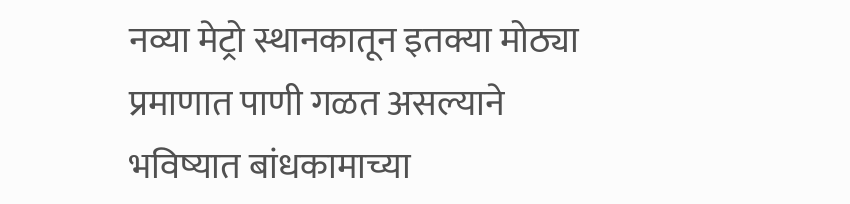नव्या मेट्रो स्थानकातून इतक्या मोठ्या प्रमाणात पाणी गळत असल्याने भविष्यात बांधकामाच्या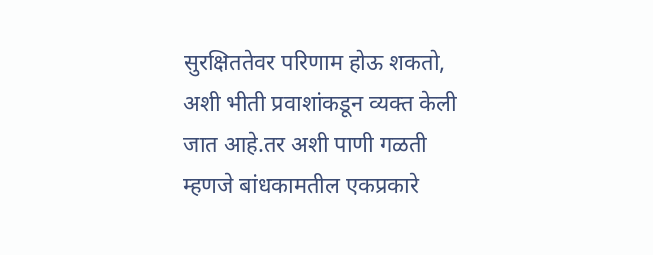सुरक्षिततेवर परिणाम होऊ शकतो, अशी भीती प्रवाशांकडून व्यक्त केली जात आहे.तर अशी पाणी गळती म्हणजे बांधकामतील एकप्रकारे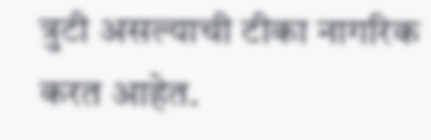त्रुटी असल्याची टीका नागरिक करत आहेत.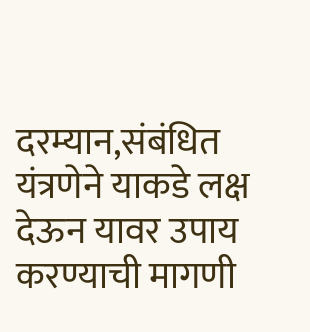दरम्यान,संबंधित यंत्रणेने याकडे लक्ष देऊन यावर उपाय करण्याची मागणी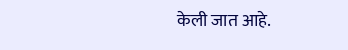केली जात आहे.